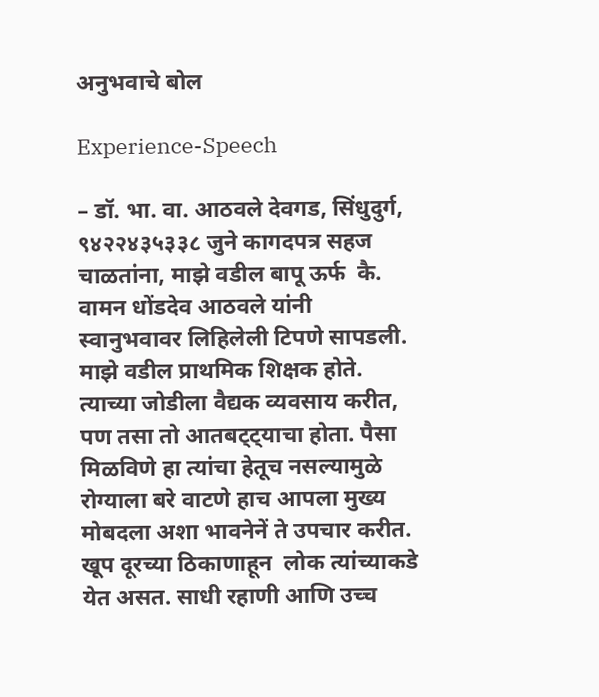अनुभवाचे बोल

Experience-Speech

– डॉ. भा. वा. आठवले देवगड, सिंधुदुर्ग, ९४२२४३५३३८ जुने कागदपत्र सहज चाळतांना, माझे वडील बापू ऊर्फ  कै. वामन धोंडदेव आठवले यांनी स्वानुभवावर लिहिलेली टिपणे सापडली. माझे वडील प्राथमिक शिक्षक होते. त्याच्या जोडीला वैद्यक व्यवसाय करीत, पण तसा तो आतबट्ट्याचा होता. पैसा मिळविणे हा त्यांचा हेतूच नसल्यामुळे रोग्याला बरे वाटणे हाच आपला मुख्य मोबदला अशा भावनेनें ते उपचार करीत. खूप दूरच्या ठिकाणाहून  लोक त्यांच्याकडे येत असत. साधी रहाणी आणि उच्च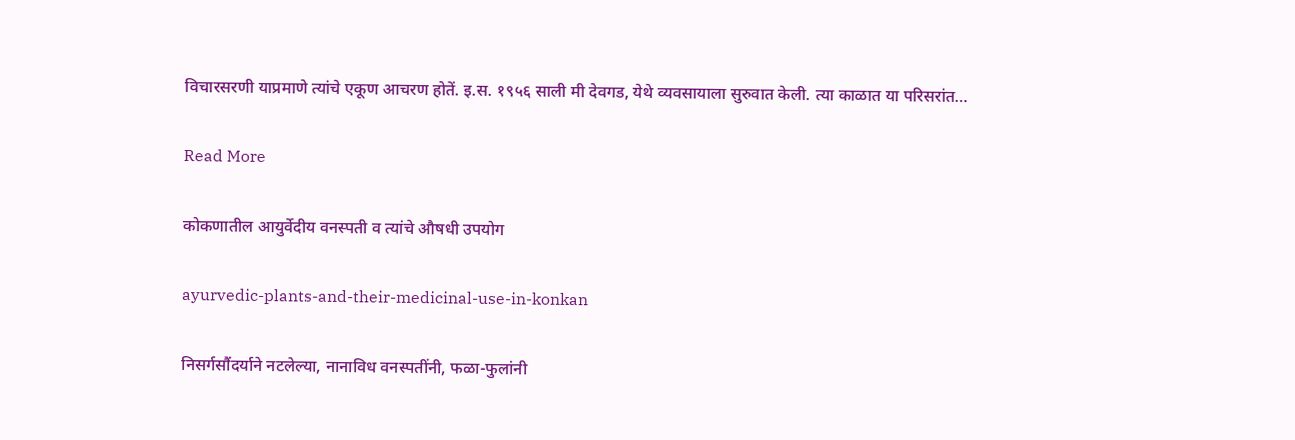विचारसरणी याप्रमाणे त्यांचे एकूण आचरण होतें. इ.स. १९५६ साली मी देवगड, येथे व्यवसायाला सुरुवात केली. त्या काळात या परिसरांत…

Read More

कोकणातील आयुर्वेदीय वनस्पती व त्यांचे औषधी उपयोग

ayurvedic-plants-and-their-medicinal-use-in-konkan

निसर्गसौंदर्याने नटलेल्या, नानाविध वनस्पतींनी, फळा-फुलांनी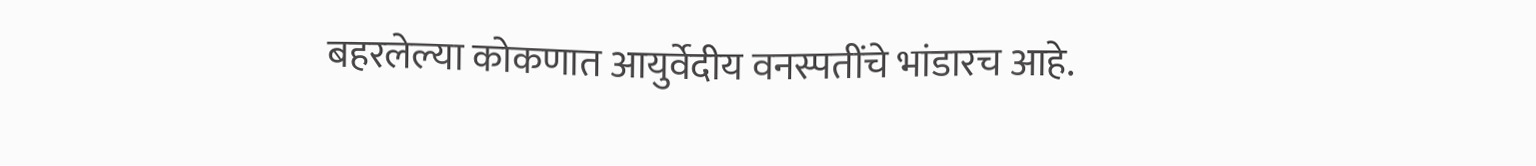बहरलेल्या कोकणात आयुर्वेदीय वनस्पतींचे भांडारच आहे.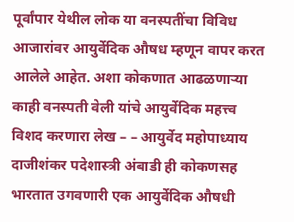पूर्वांपार येथील लोक या वनस्पतींचा विविध आजारांवर आयुर्वेदिक औषध म्हणून वापर करत आलेले आहेत. अशा कोकणात आढळणाऱ्या काही वनस्पती वेली यांचे आयुर्वेदिक महत्त्व विशद करणारा लेख – – आयुर्वेद महोपाध्याय दाजीशंकर पदेशास्त्री अंबाडी ही कोकणसह भारतात उगवणारी एक आयुर्वेदिक औषधी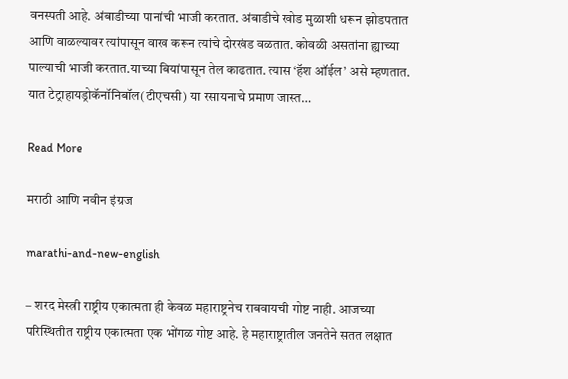वनस्पती आहे. अंबाडीच्या पानांची भाजी करतात. अंबाडीचे खोड मुळाशी धरून झोडपतात आणि वाळल्यावर त्यांपासून वाख करून त्यांचे दोरखंड वळतात. कोवळी असतांना ह्याच्या पाल्याची भाजी करतात.याच्या बियांपासून तेल काढतात. त्यास ‘हॅश ऑईल’ असे म्हणतात. यात टेट्राहायड्रोकॅनॉनिबॉल(टीएचसी) या रसायनाचे प्रमाण जास्त…

Read More

मराठी आणि नवीन इंग्रज

marathi-and-new-english

– शरद मेस्त्री राष्ट्रीय एकात्मता ही केवळ महाराष्ट्रनेच राबवायची गोष्ट नाही. आजच्या परिस्थितीत राष्ट्रीय एकात्मता एक भोंगळ गोष्ट आहे. हे महाराष्ट्रातील जनतेने सतत लक्षात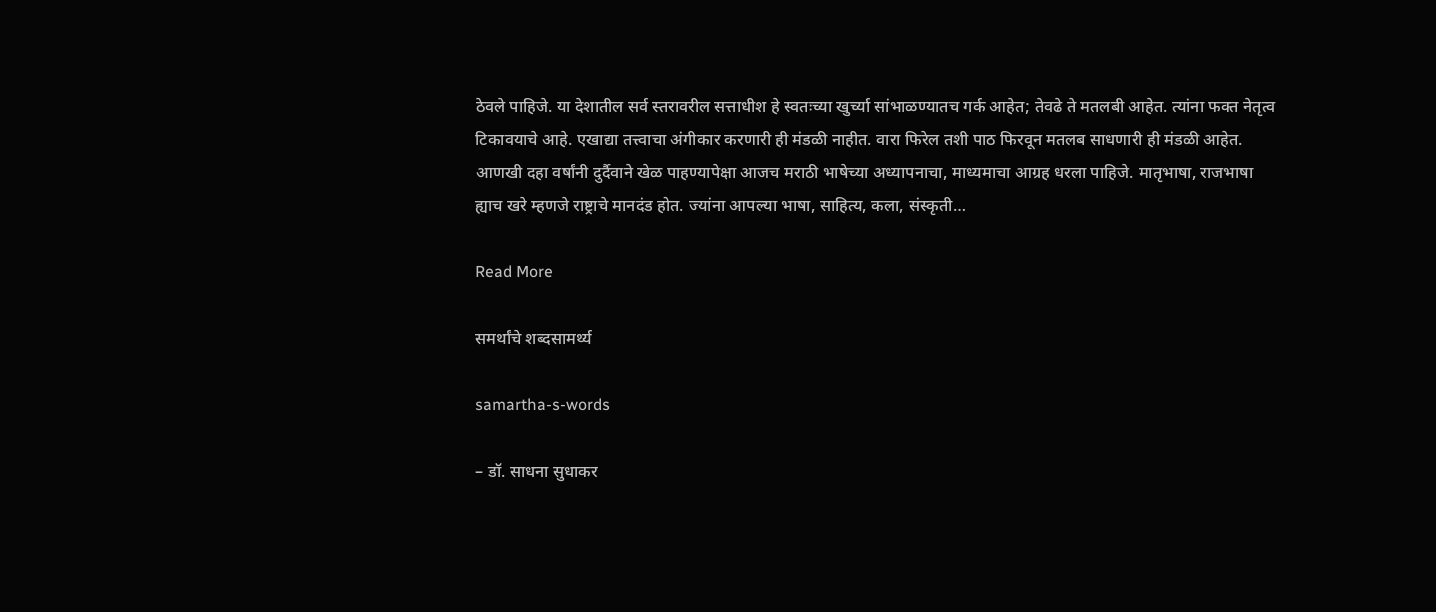ठेवले पाहिजे. या देशातील सर्व स्तरावरील सत्ताधीश हे स्वतःच्या खुर्च्या सांभाळण्यातच गर्क आहेत; तेवढे ते मतलबी आहेत. त्यांना फक्त नेतृत्व टिकावयाचे आहे. एखाद्या तत्त्वाचा अंगीकार करणारी ही मंडळी नाहीत. वारा फिरेल तशी पाठ फिरवून मतलब साधणारी ही मंडळी आहेत. आणखी दहा वर्षांनी दुर्दैवाने खेळ पाहण्यापेक्षा आजच मराठी भाषेच्या अध्यापनाचा, माध्यमाचा आग्रह धरला पाहिजे. मातृभाषा, राजभाषा ह्याच खरे म्हणजे राष्ट्राचे मानदंड होत. ज्यांना आपल्या भाषा, साहित्य, कला, संस्कृती…

Read More

समर्थांचे शब्दसामर्थ्य

samartha-s-words

– डॉ. साधना सुधाकर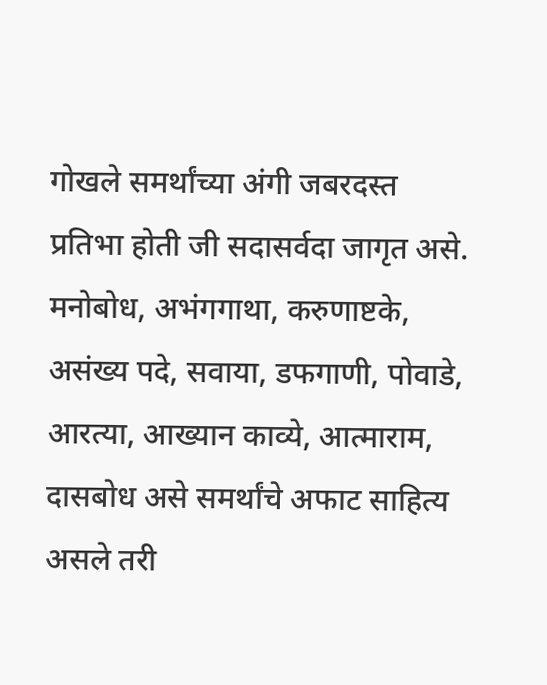गोखले समर्थांच्या अंगी जबरदस्त प्रतिभा होती जी सदासर्वदा जागृत असे. मनोबोध, अभंगगाथा, करुणाष्टके, असंख्य पदे, सवाया, डफगाणी, पोवाडे, आरत्या, आख्यान काव्ये, आत्माराम, दासबोध असे समर्थांचे अफाट साहित्य असले तरी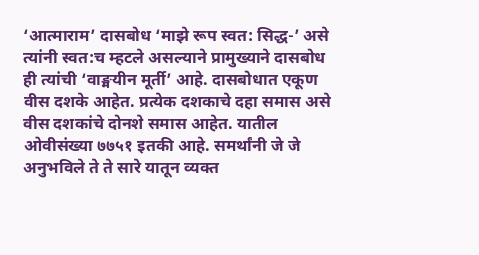‘आत्माराम’ दासबोध ‘माझे रूप स्वत: सिद्ध-’ असे त्यांनी स्वत:च म्हटले असल्याने प्रामुख्याने दासबोध ही त्यांची ‘वाङ्मयीन मूर्ती’ आहे. दासबोधात एकूण वीस दशके आहेत. प्रत्येक दशकाचे दहा समास असे वीस दशकांचे दोनशे समास आहेत. यातील ओवीसंख्या ७७५१ इतकी आहे. समर्थांनी जे जे अनुभविले ते ते सारे यातून व्यक्त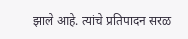झाले आहे. त्यांचे प्रतिपादन सरळ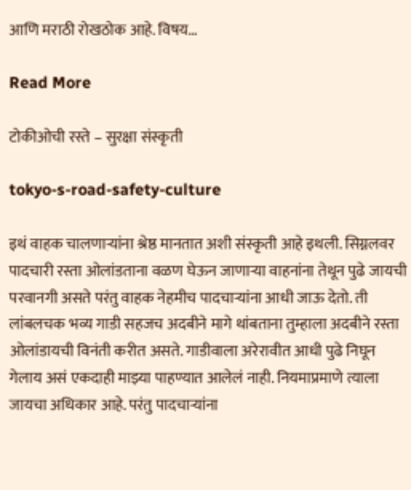आणि मराठी रोखठोक आहे. विषय…

Read More

टोकीओची रस्ते – सुरक्षा संस्कृती

tokyo-s-road-safety-culture

इथं वाहक चालणाऱ्यांना श्रेष्ठ मानतात अशी संस्कृती आहे इथली. सिग्नलवर पादचारी रस्ता ओलांडताना वळण घेऊन जाणाऱ्या वाहनांना तेथून पुढे जायची परवानगी असते परंतु वाहक नेहमीच पादचाऱ्यांना आधी जाऊ देतो. ती लांबलचक भव्य गाडी सहजच अदबीने मागे थांबताना तुम्हाला अदबीने रस्ता ओलांडायची विनंती करीत असते. गाडीवाला अरेरावीत आधी पुढे निघून गेलाय असं एकदाही माझ्या पाहण्यात आलेलं नाही. नियमाप्रमाणे त्याला जायचा अधिकार आहे. परंतु पादचाऱ्यांना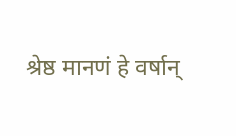श्रेष्ठ मानणं हे वर्षान्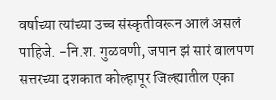वर्षाच्या त्यांच्या उच्च संस्कृतीवरून आलं असलं पाहिजे. -नि.श. गुळवणी, जपान झं सारं बालपण सत्तरच्या दशकात कोल्हापूर जिल्ह्यातील एका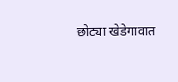छोट्या खेडेगावात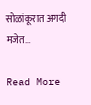सोळांकूरात अगदी मजेत…

Read More